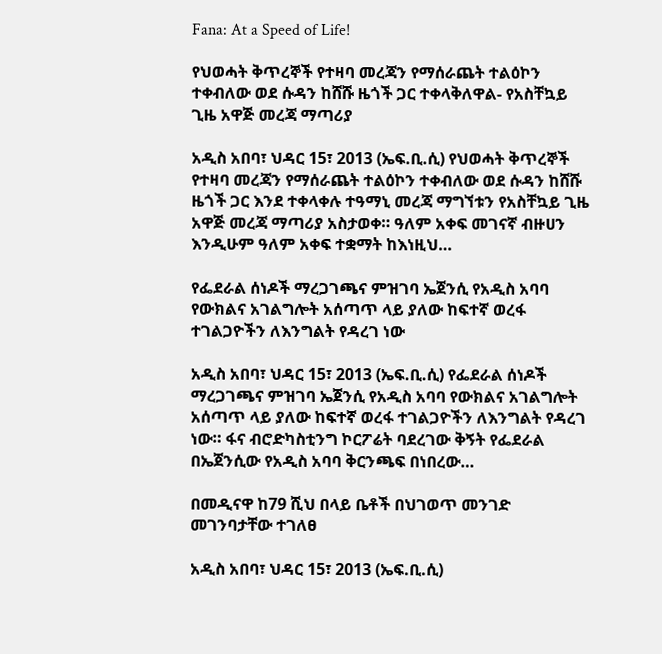Fana: At a Speed of Life!

የህወሓት ቅጥረኞች የተዛባ መረጃን የማሰራጨት ተልዕኮን ተቀብለው ወደ ሱዳን ከሸሹ ዜጎች ጋር ተቀላቅለዋል- የአስቸኳይ ጊዜ አዋጅ መረጃ ማጣሪያ

አዲስ አበባ፣ ህዳር 15፣ 2013 (ኤፍ.ቢ.ሲ) የህወሓት ቅጥረኞች የተዛባ መረጃን የማሰራጨት ተልዕኮን ተቀብለው ወደ ሱዳን ከሸሹ ዜጎች ጋር እንደ ተቀላቀሉ ተዓማኒ መረጃ ማግኘቱን የአስቸኳይ ጊዜ አዋጅ መረጃ ማጣሪያ አስታወቀ። ዓለም አቀፍ መገናኛ ብዙሀን እንዲሁም ዓለም አቀፍ ተቋማት ከእነዚህ…

የፌደራል ሰነዶች ማረጋገጫና ምዝገባ ኤጀንሲ የአዲስ አባባ የውክልና አገልግሎት አሰጣጥ ላይ ያለው ከፍተኛ ወረፋ ተገልጋዮችን ለእንግልት የዳረገ ነው

አዲስ አበባ፣ ህዳር 15፣ 2013 (ኤፍ.ቢ.ሲ) የፌደራል ሰነዶች ማረጋገጫና ምዝገባ ኤጀንሲ የአዲስ አባባ የውክልና አገልግሎት አሰጣጥ ላይ ያለው ከፍተኛ ወረፋ ተገልጋዮችን ለእንግልት የዳረገ ነው። ፋና ብሮድካስቲንግ ኮርፖሬት ባደረገው ቅኝት የፌደራል በኤጀንሲው የአዲስ አባባ ቅርንጫፍ በነበረው…

በመዲናዋ ከ79 ሺህ በላይ ቤቶች በህገወጥ መንገድ መገንባታቸው ተገለፀ

አዲስ አበባ፣ ህዳር 15፣ 2013 (ኤፍ.ቢ.ሲ)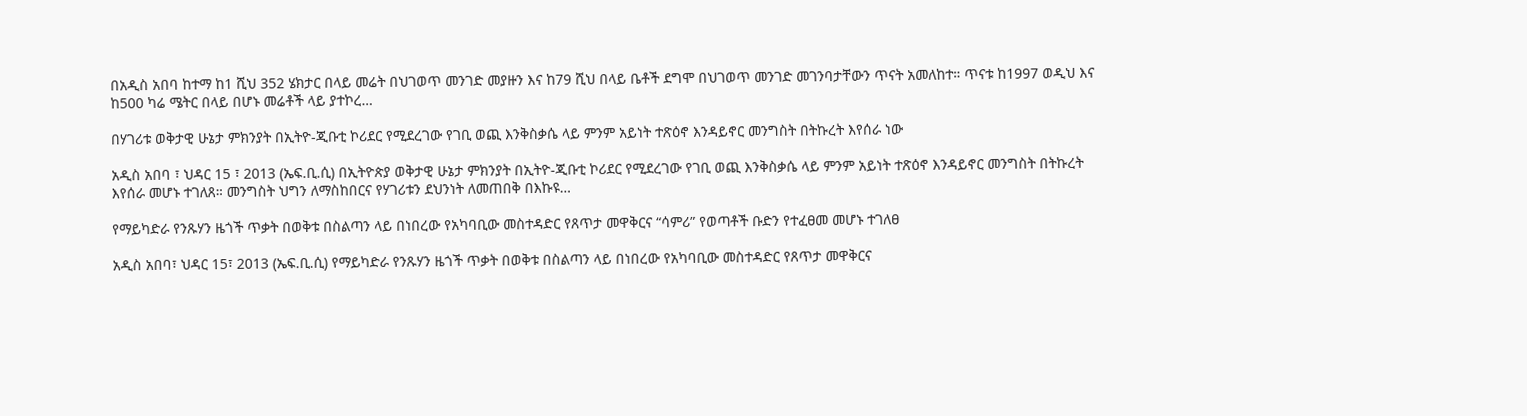በአዲስ አበባ ከተማ ከ1 ሺህ 352 ሄክታር በላይ መሬት በህገወጥ መንገድ መያዙን እና ከ79 ሺህ በላይ ቤቶች ደግሞ በህገወጥ መንገድ መገንባታቸውን ጥናት አመለከተ። ጥናቱ ከ1997 ወዲህ እና ከ500 ካሬ ሜትር በላይ በሆኑ መሬቶች ላይ ያተኮረ…

በሃገሪቱ ወቅታዊ ሁኔታ ምክንያት በኢትዮ-ጂቡቲ ኮሪደር የሚደረገው የገቢ ወጪ እንቅስቃሴ ላይ ምንም አይነት ተጽዕኖ እንዳይኖር መንግስት በትኩረት እየሰራ ነው

አዲስ አበባ ፣ ህዳር 15 ፣ 2013 (ኤፍ.ቢ.ሲ) በኢትዮጵያ ወቅታዊ ሁኔታ ምክንያት በኢትዮ-ጂቡቲ ኮሪደር የሚደረገው የገቢ ወጪ እንቅስቃሴ ላይ ምንም አይነት ተጽዕኖ እንዳይኖር መንግስት በትኩረት እየሰራ መሆኑ ተገለጸ። መንግስት ህግን ለማስከበርና የሃገሪቱን ደህንነት ለመጠበቅ በእኩዩ…

የማይካድራ የንጹሃን ዜጎች ጥቃት በወቅቱ በስልጣን ላይ በነበረው የአካባቢው መስተዳድር የጸጥታ መዋቅርና “ሳምሪ” የወጣቶች ቡድን የተፈፀመ መሆኑ ተገለፀ

አዲስ አበባ፣ ህዳር 15፣ 2013 (ኤፍ.ቢ.ሲ) የማይካድራ የንጹሃን ዜጎች ጥቃት በወቅቱ በስልጣን ላይ በነበረው የአካባቢው መስተዳድር የጸጥታ መዋቅርና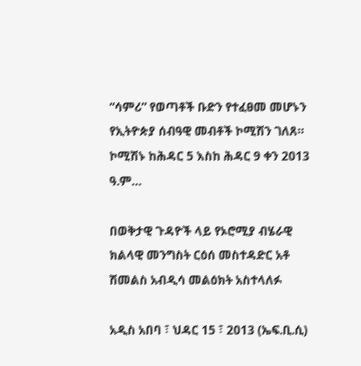“ሳምሪ” የወጣቶች ቡድን የተፈፀመ መሆኑን የኢትዮጵያ ሰብዓዊ መብቶች ኮሚሽን ገለጸ። ኮሚሽኑ ከሕዳር 5 እስከ ሕዳር 9 ቀን 2013 ዓ.ም…

በወቅታዊ ጉዳዮች ላይ የኦሮሚያ ብሄራዊ ክልላዊ መንግስት ርዕሰ መስተዳድር አቶ ሽመልስ አብዲሳ መልዕክት አስተላለፉ

አዲስ አበባ ፣ ህዳር 15 ፣ 2013 (ኤፍ.ቢ.ሲ)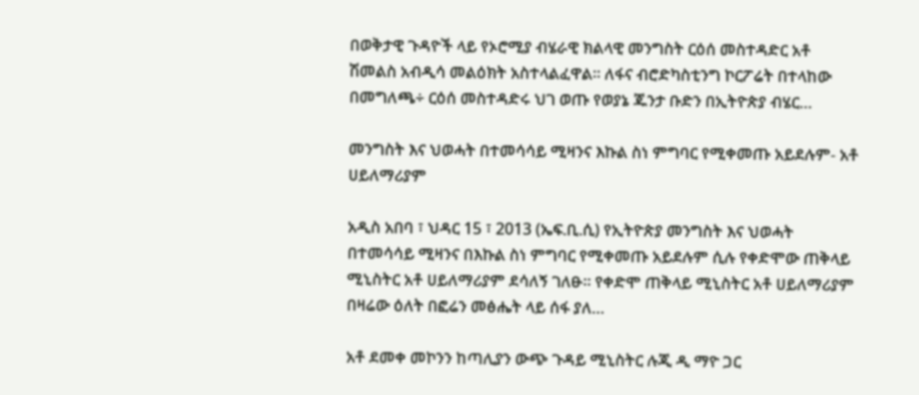በወቅታዊ ጉዳዮች ላይ የኦሮሚያ ብሄራዊ ክልላዊ መንግስት ርዕሰ መስተዳድር አቶ ሽመልስ አብዲሳ መልዕክት አስተላልፈዋል። ለፋና ብሮድካስቲንግ ኮርፖሬት በተላከው በመግለጫ÷ ርዕሰ መስተዳድሩ ህገ ወጡ የወያኔ ጁንታ ቡድን በኢትዮጵያ ብሄር…

መንግስት እና ህወሓት በተመሳሳይ ሚዛንና እኩል ስነ ምግባር የሚቀመጡ አይደሉም- አቶ ሀይለማሪያም

አዲስ አበባ ፣ ህዳር 15 ፣ 2013 (ኤፍ.ቢ.ሲ) የኢትዮጵያ መንግስት እና ህወሓት በተመሳሳይ ሚዛንና በእኩል ስነ ምግባር የሚቀመጡ አይደሉም ሲሉ የቀድሞው ጠቅላይ ሚኒስትር አቶ ሀይለማሪያም ደሳለኝ ገለፁ። የቀድሞ ጠቅላይ ሚኒስትር አቶ ሀይለማሪያም በዛሬው ዕለት በፎሬን መፅሔት ላይ ሰፋ ያለ…

አቶ ደመቀ መኮንን ከጣሊያን ውጭ ጉዳይ ሚኒስትር ሉጂ ዲ ማዮ ጋር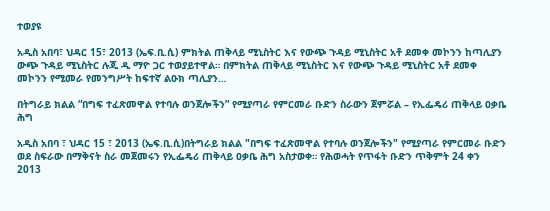ተወያዩ

አዲስ አበባ፣ ህዳር 15፣ 2013 (ኤፍ.ቢ.ሲ) ምክትል ጠቅላይ ሚኒስትር እና የውጭ ጉዳይ ሚኒስትር አቶ ደመቀ መኮንን ከጣሊያን ውጭ ጉዳይ ሚኒስትር ሉጂ ዲ ማዮ ጋር ተወያይተዋል። በምክትል ጠቅላይ ሚኒስትር እና የውጭ ጉዳይ ሚኒስትር አቶ ደመቀ መኮንን የሚመራ የመንግሥት ከፍተኛ ልዑክ ጣሊያን…

በትግራይ ክልል “በግፍ ተፈጽመዋል የተባሉ ወንጀሎችን” የሚያጣራ የምርመራ ቡድን ስራውን ጀምሯል – የኢፌዴሪ ጠቅላይ ዐቃቤ ሕግ

አዲስ አበባ ፣ ህዳር 15 ፣ 2013 (ኤፍ.ቢ.ሲ)በትግራይ ክልል "በግፍ ተፈጽመዋል የተባሉ ወንጀሎችን" የሚያጣራ የምርመራ ቡድን ወደ ስፍራው በማቅናት ስራ መጀመሩን የኢፌዴሪ ጠቅላይ ዐቃቤ ሕግ አስታወቀ። የሕወሓት የጥፋት ቡድን ጥቅምት 24 ቀን 2013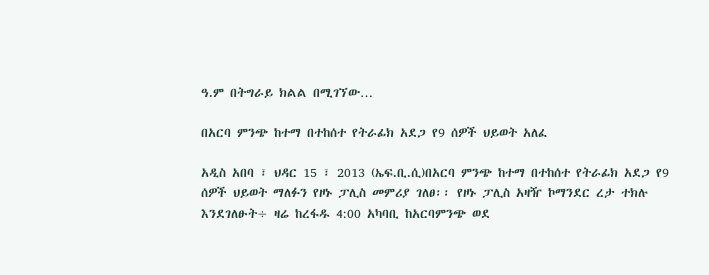ዓ.ም በትግራይ ክልል በሚገኘው…

በአርባ ምንጭ ከተማ በተከሰተ የትራፊክ አደጋ የ9 ሰዎች ህይወት አለፈ

አዲስ አበባ ፣ ህዳር 15 ፣ 2013 (ኤፍ.ቢ.ሲ)በአርባ ምንጭ ከተማ በተከሰተ የትራፊክ አደጋ የ9 ሰዎች ህይወት ማለፉን የዞኑ ፓሊስ መምሪያ ገለፀ፡፡ የዞኑ ፓሊስ አዛዥ ኮማንደር ረታ ተክሉ እንደገለፁት÷ ዛሬ ከረፋዱ 4:00 አካባቢ ከአርባምንጭ ወደ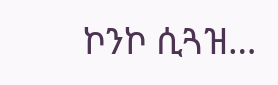ኮንኮ ሲጓዝ…